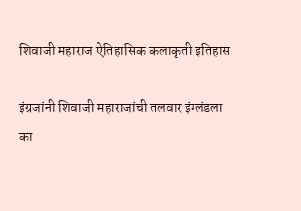शिवाजी महाराज ऐतिहासिक कलाकृती इतिहास

इंग्रजांनी शिवाजी महाराजांची तलवार इंग्लंडला का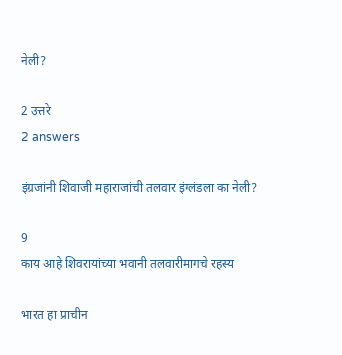नेली?

2 उत्तरे
2 answers

इंग्रजांनी शिवाजी महाराजांची तलवार इंग्लंडला का नेली?

9
काय आहे शिवरायांच्या भवानी तलवारीमागचे रहस्य

भारत हा प्राचीन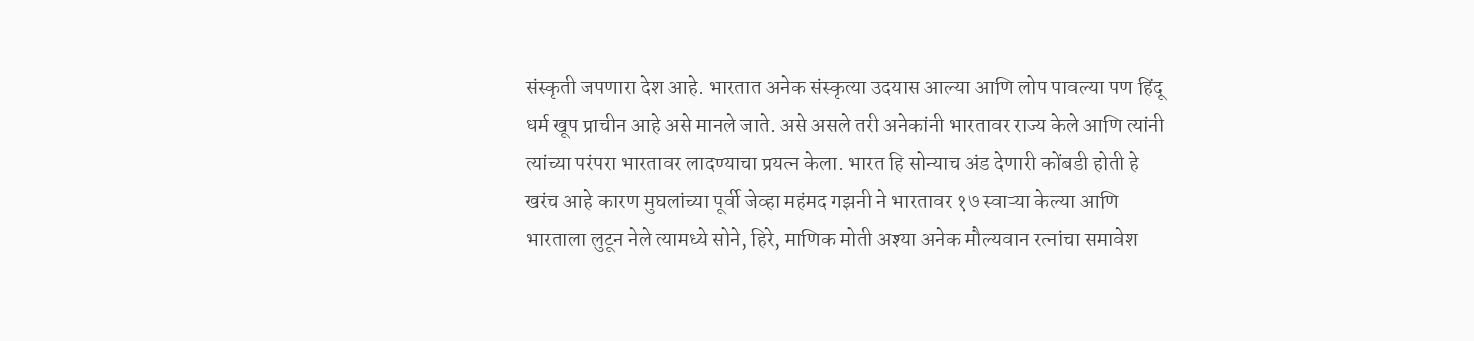संस्कृती जपणारा देश आहे. भारतात अनेक संस्कृत्या उदयास आल्या आणि लोप पावल्या पण हिंदू धर्म खूप प्राचीन आहे असे मानले जाते. असे असले तरी अनेकांनी भारतावर राज्य केले आणि त्यांनी त्यांच्या परंपरा भारतावर लादण्याचा प्रयत्न केला. भारत हि सोन्याच अंड देणारी कोंबडी होती हे खरंच आहे कारण मुघलांच्या पूर्वी जेव्हा महंमद गझनी ने भारतावर १७ स्वाऱ्या केल्या आणि भारताला लुटून नेले त्यामध्ये सोने, हिरे, माणिक मोती अश्या अनेक मौल्यवान रत्नांचा समावेश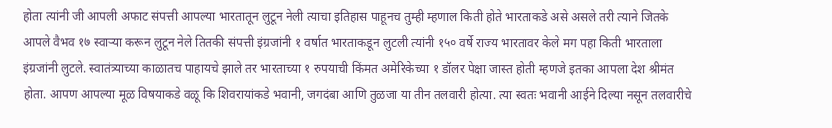होता त्यांनी जी आपली अफाट संपत्ती आपल्या भारतातून लुटून नेली त्याचा इतिहास पाहूनच तुम्ही म्हणाल किती होते भारताकडे असे असले तरी त्याने जितके आपले वैभव १७ स्वाऱ्या करून लुटून नेले तितकी संपत्ती इंग्रजांनी १ वर्षात भारताकडून लुटली त्यांनी १५० वर्षे राज्य भारतावर केले मग पहा किती भारताला इंग्रजांनी लुटले. स्वातंत्र्याच्या काळातच पाहायचे झाले तर भारताच्या १ रुपयाची किंमत अमेरिकेच्या १ डॉलर पेक्षा जास्त होती म्हणजे इतका आपला देश श्रीमंत होता. आपण आपल्या मूळ विषयाकडे वळू कि शिवरायांकडे भवानी, जगदंबा आणि तुळजा या तीन तलवारी होत्या. त्या स्वतः भवानी आईने दिल्या नसून तलवारीचे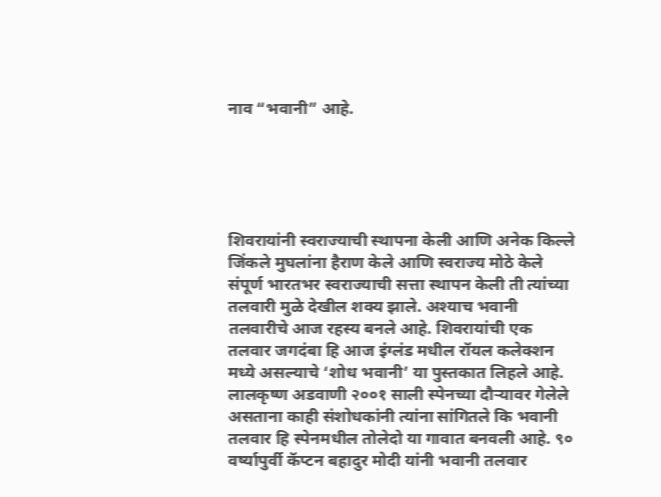नाव “भवानी” आहे.





शिवरायांनी स्वराज्याची स्थापना केली आणि अनेक किल्ले जिंकले मुघलांना हैराण केले आणि स्वराज्य मोठे केले संपूर्ण भारतभर स्वराज्याची सत्ता स्थापन केली ती त्यांच्या तलवारी मुळे देखील शक्य झाले. अश्याच भवानी तलवारीचे आज रहस्य बनले आहे. शिवरायांची एक तलवार जगदंबा हि आज इंग्लंड मधील रॉयल कलेक्शन मध्ये असल्याचे ‘शोध भवानी’ या पुस्तकात लिहले आहे. लालकृष्ण अडवाणी २००१ साली स्पेनच्या दौऱ्यावर गेलेले असताना काही संशोधकांनी त्यांना सांगितले कि भवानी तलवार हि स्पेनमधील तोलेदो या गावात बनवली आहे. ९० वर्ष्यापुर्वी कॅप्टन बहादुर मोदी यांनी भवानी तलवार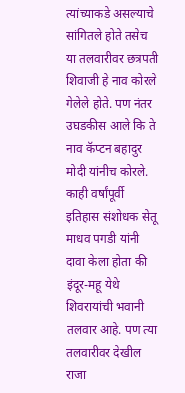त्यांच्याकडे असल्याचे सांगितले होते तसेच या तलवारीवर छत्रपती शिवाजी हे नाव कोरले गेलेले होते. पण नंतर उघडकीस आले कि ते नाव कॅप्टन बहादुर मोदी यांनीच कोरले. काही वर्षांपूर्वी इतिहास संशोधक सेतू माधव पगडी यांनी दावा केला होता की इंदूर-महू येथे शिवरायांची भवानी तलवार आहे. पण त्या तलवारीवर देखील राजा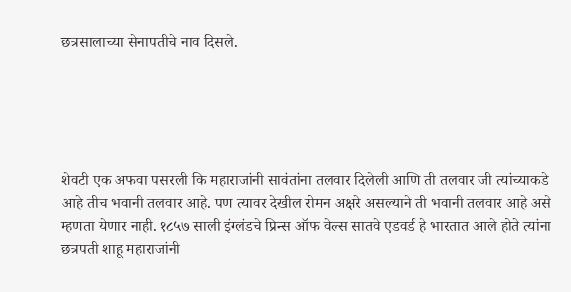छत्रसालाच्या सेनापतीचे नाव दिसले.





शेवटी एक अफवा पसरली कि महाराजांनी सावंतांना तलवार दिलेली आणि ती तलवार जी त्यांच्याकडे आहे तीच भवानी तलवार आहे. पण त्यावर देखील रोमन अक्षरे असल्याने ती भवानी तलवार आहे असे म्हणता येणार नाही. १८५७ साली इंग्लंडचे प्रिन्स ऑफ वेल्स सातवे एडवर्ड हे भारतात आले होते त्यांना छत्रपती शाहू महाराजांनी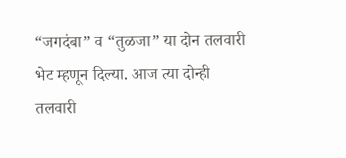“जगदंबा” व “तुळजा” या दोन तलवारी भेट म्हणून दिल्या. आज त्या दोन्ही तलवारी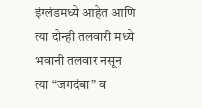इंग्लंडमध्ये आहेत आणि त्या दोन्ही तलवारी मध्ये भवानी तलवार नसून त्या “जगदंबा” व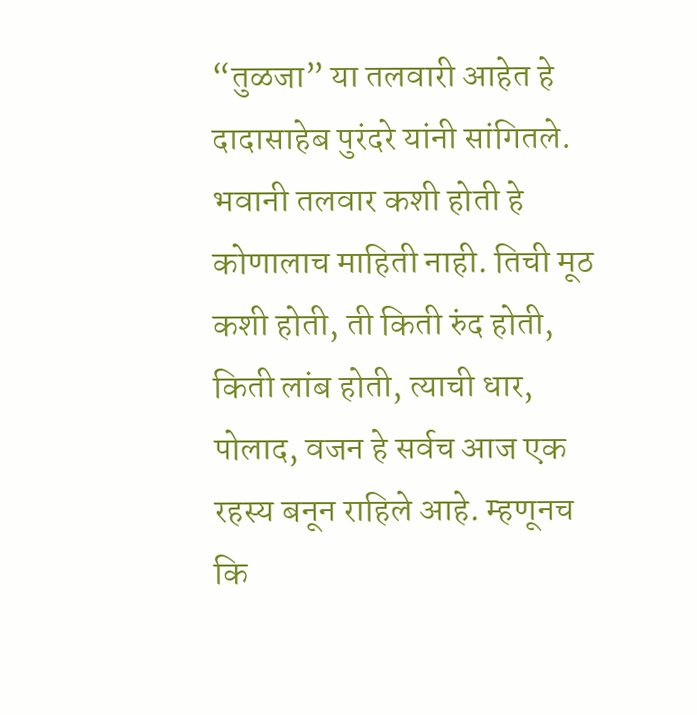“तुळजा” या तलवारी आहेत हे दादासाहेब पुरंदरे यांनी सांगितले. भवानी तलवार कशी होती हे कोणालाच माहिती नाही. तिची मूठ कशी होती, ती किती रुंद होती, किती लांब होती, त्याची धार, पोलाद, वजन हे सर्वच आज एक रहस्य बनून राहिले आहे. म्हणूनच कि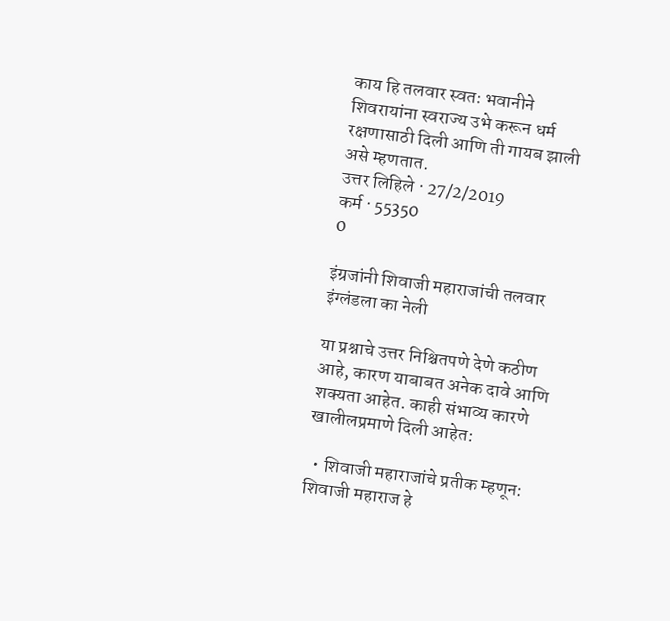काय हि तलवार स्वतः भवानीने शिवरायांना स्वराज्य उभे करून धर्म रक्षणासाठी दिली आणि ती गायब झाली असे म्हणतात.
उत्तर लिहिले · 27/2/2019
कर्म · 55350
0

इंग्रजांनी शिवाजी महाराजांची तलवार इंग्लंडला का नेली

या प्रश्नाचे उत्तर निश्चितपणे देणे कठीण आहे, कारण याबाबत अनेक दावे आणि शक्यता आहेत. काही संभाव्य कारणे खालीलप्रमाणे दिली आहेत:

  • शिवाजी महाराजांचे प्रतीक म्हणून: शिवाजी महाराज हे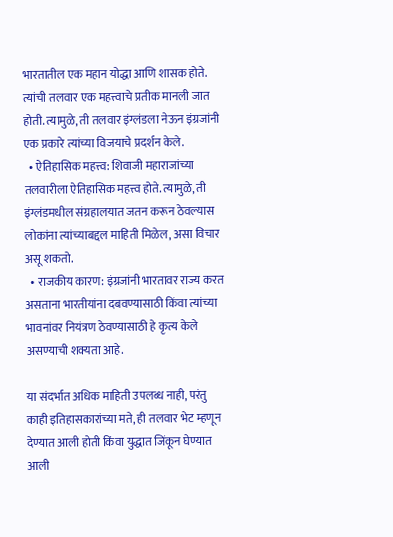भारतातील एक महान योद्धा आणि शासक होते. त्यांची तलवार एक महत्त्वाचे प्रतीक मानली जात होती. त्यामुळे, ती तलवार इंग्लंडला नेऊन इंग्रजांनी एक प्रकारे त्यांच्या विजयाचे प्रदर्शन केले.
  • ऐतिहासिक महत्त्व: शिवाजी महाराजांच्या तलवारीला ऐतिहासिक महत्त्व होते. त्यामुळे, ती इंग्लंडमधील संग्रहालयात जतन करून ठेवल्यास लोकांना त्यांच्याबद्दल माहिती मिळेल, असा विचार असू शकतो.
  • राजकीय कारण: इंग्रजांनी भारतावर राज्य करत असताना भारतीयांना दबवण्यासाठी किंवा त्यांच्या भावनांवर नियंत्रण ठेवण्यासाठी हे कृत्य केले असण्याची शक्यता आहे.

या संदर्भात अधिक माहिती उपलब्ध नाही, परंतु काही इतिहासकारांच्या मते, ही तलवार भेट म्हणून देण्यात आली होती किंवा युद्धात जिंकून घेण्यात आली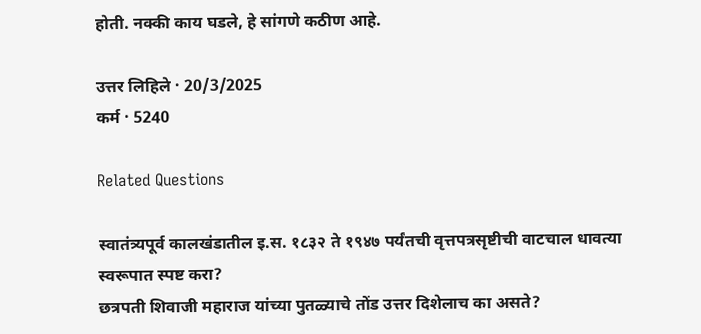होती. नक्की काय घडले, हे सांगणे कठीण आहे.

उत्तर लिहिले · 20/3/2025
कर्म · 5240

Related Questions

स्वातंत्र्यपूर्व कालखंडातील इ.स. १८३२ ते १९४७ पर्यंतची वृत्तपत्रसृष्टीची वाटचाल धावत्या स्वरूपात स्पष्ट करा?
छत्रपती शिवाजी महाराज यांच्या पुतळ्याचे तोंड उत्तर दिशेलाच का असते?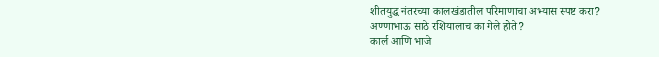शीतयुद्ध नंतरच्या कालखंडातील परिमाणाचा अभ्यास स्पष्ट करा?
अण्णाभाऊ साठे रशियालाच का गेले होते?
कार्ल आणि भाजे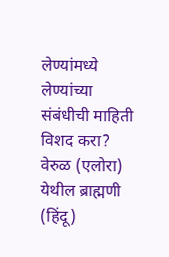लेण्यांमध्ये लेण्यांच्या संबंधीची माहिती विशद करा?
वेरुळ (एलोरा) येथील ब्राह्मणी (हिंदू)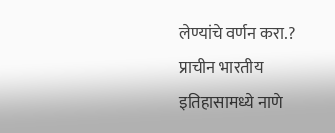लेण्यांचे वर्णन करा.?
प्राचीन भारतीय इतिहासामध्ये नाणे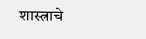शास्त्राचे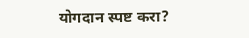योगदान स्पष्ट करा?